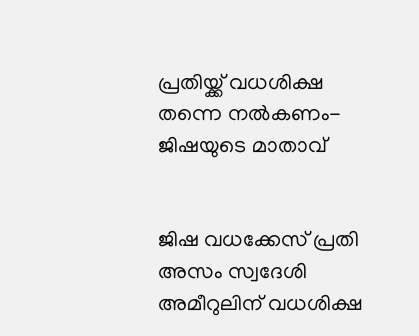പ്രതിയ്ക്ക് വധശിക്ഷ തന്നെ നല്‍കണം- ജിഷയുടെ മാതാവ്


ജിഷ വധക്കേസ് പ്രതി അസം സ്വദേശി അമീറുലിന് വധശിക്ഷ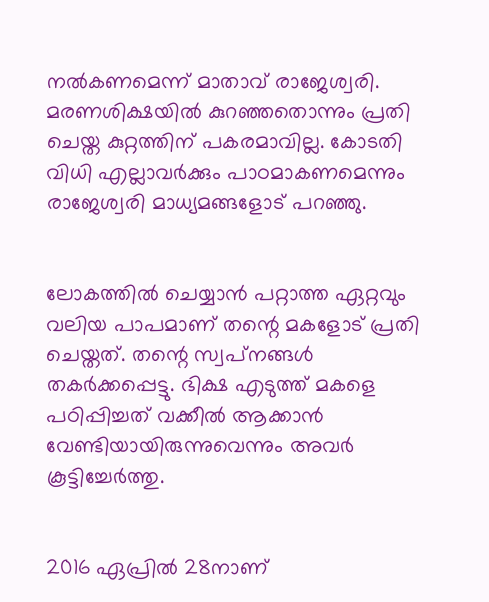നല്‍കണമെന്ന് മാതാവ് രാജേശ്വരി. മരണശിക്ഷയില്‍ കുറഞ്ഞതൊന്നും പ്രതി ചെയ്ത കുറ്റത്തിന് പകരമാവില്ല. കോടതി വിധി എല്ലാവര്‍ക്കും പാഠമാകണമെന്നും രാജേശ്വരി മാധ്യമങ്ങളോട് പറഞ്ഞു.


ലോകത്തില്‍ ചെയ്യാന്‍ പറ്റാത്ത ഏറ്റവും വലിയ പാപമാണ് തന്റെ മകളോട് പ്രതി ചെയ്തത്. തന്റെ സ്വപ്‌നങ്ങള്‍ തകര്‍ക്കപ്പെട്ടു. ഭിക്ഷ എടുത്ത് മകളെ പഠിപ്പിച്ചത് വക്കീല്‍ ആക്കാന്‍ വേണ്ടിയായിരുന്നുവെന്നും അവര്‍ കൂട്ടിച്ചേര്‍ത്തു.


2016 ഏപ്രില്‍ 28നാണ്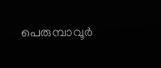പെരുമ്പാവൂര്‍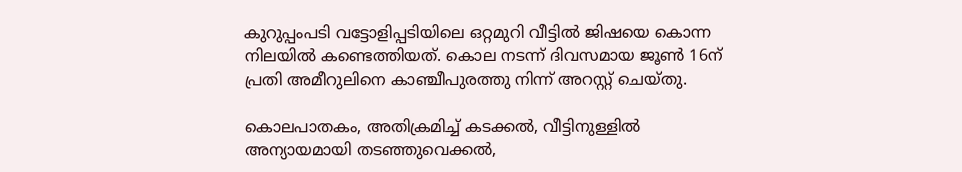കുറുപ്പംപടി വട്ടോളിപ്പടിയിലെ ഒറ്റമുറി വീട്ടില്‍ ജിഷയെ കൊന്ന നിലയില്‍ കണ്ടെത്തിയത്. കൊല നടന്ന് ദിവസമായ ജൂണ്‍ 16ന് പ്രതി അമീറുലിനെ കാഞ്ചീപുരത്തു നിന്ന് അറസ്റ്റ് ചെയ്തു.

കൊലപാതകം, അതിക്രമിച്ച് കടക്കല്‍, വീട്ടിനുള്ളില്‍ അന്യായമായി തടഞ്ഞുവെക്കല്‍,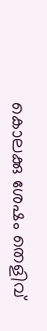കൊലക്കു ശേഷം തെളിവ്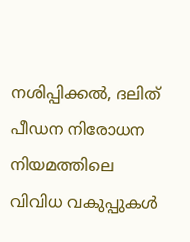നശിപ്പിക്കല്‍, ദലിത് പീഡന നിരോധന നിയമത്തിലെ വിവിധ വകുപ്പുകള്‍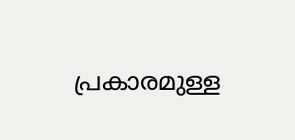പ്രകാരമുള്ള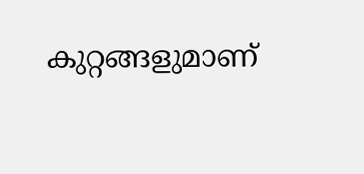കുറ്റങ്ങളുമാണ്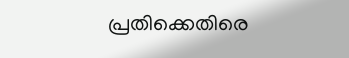പ്രതിക്കെതിരെ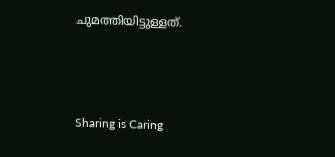ചുമത്തിയിട്ടുള്ളത്.



Sharing is Caring